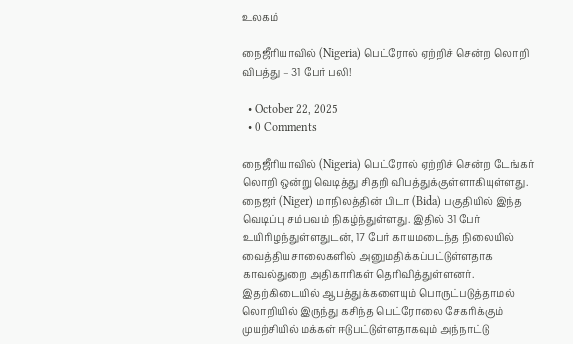உலகம்

நைஜீரியாவில் (Nigeria) பெட்ரோல் ஏற்றிச் சென்ற லொறி விபத்து – 31 பேர் பலி!

  • October 22, 2025
  • 0 Comments

நைஜீரியாவில் (Nigeria) பெட்ரோல் ஏற்றிச் சென்ற டேங்கர் லொறி ஒன்று வெடித்து சிதறி விபத்துக்குள்ளாகியுள்ளது. நைஜர் (Niger) மாநிலத்தின் பிடா (Bida) பகுதியில் இந்த வெடிப்பு சம்பவம் நிகழ்ந்துள்ளது. இதில் 31 பேர் உயிரிழந்துள்ளதுடன், 17 பேர் காயமடைந்த நிலையில் வைத்தியசாலைகளில் அனுமதிக்கப்பட்டுள்ளதாக காவல்துறை அதிகாரிகள் தெரிவித்துள்ளனர். இதற்கிடையில் ஆபத்துக்களையும் பொருட்படுத்தாமல் லொறியில் இருந்து கசிந்த பெட்ரோலை சேகரிக்கும் முயற்சியில் மக்கள் ஈடுபட்டுள்ளதாகவும் அந்நாட்டு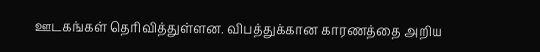ஊடகங்கள் தெரிவித்துள்ளன. விபத்துக்கான காரணத்தை அறிய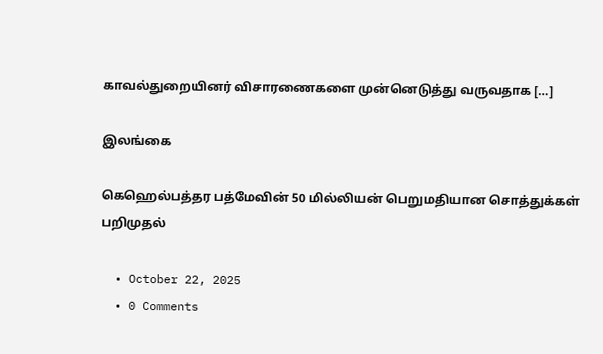காவல்துறையினர் விசாரணைகளை முன்னெடுத்து வருவதாக […]

இலங்கை

கெஹெல்பத்தர பத்மேவின் 50 மில்லியன் பெறுமதியான சொத்துக்கள் பறிமுதல்

  • October 22, 2025
  • 0 Comments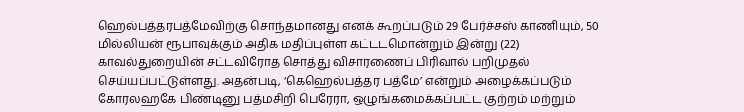ஹெல்பத்தரபத்மேவிற்கு சொந்தமானது எனக் கூறப்படும் 29 பேர்ச்சஸ் காணியும், 50 மில்லியன் ரூபாவுக்கும் அதிக மதிப்புள்ள கட்டடமொன்றும் இன்று (22) காவல்துறையின் சட்டவிரோத சொத்து விசாரணைப் பிரிவால் பறிமுதல் செய்யப்பட்டுள்ளது. அதன்படி, ‘கெஹெல்பத்தர பத்மே’ என்றும் அழைக்கப்படும் கோரலஹகே பிண்டினு பத்மசிறி பெரேரா, ஒழுங்கமைக்கப்பட்ட குற்றம் மற்றும்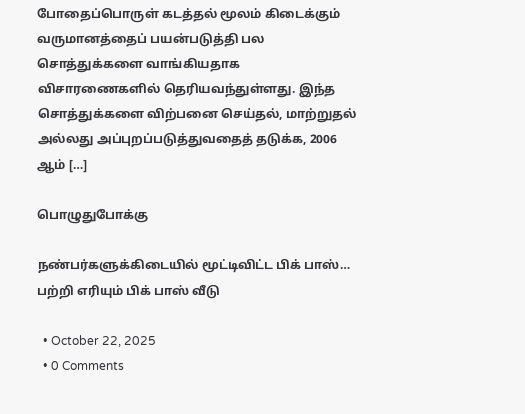போதைப்பொருள் கடத்தல் மூலம் கிடைக்கும் வருமானத்தைப் பயன்படுத்தி பல சொத்துக்களை வாங்கியதாக விசாரணைகளில் தெரியவந்துள்ளது. இந்த சொத்துக்களை விற்பனை செய்தல், மாற்றுதல் அல்லது அப்புறப்படுத்துவதைத் தடுக்க, 2006 ஆம் […]

பொழுதுபோக்கு

நண்பர்களுக்கிடையில் மூட்டிவிட்ட பிக் பாஸ்… பற்றி எரியும் பிக் பாஸ் வீடு

  • October 22, 2025
  • 0 Comments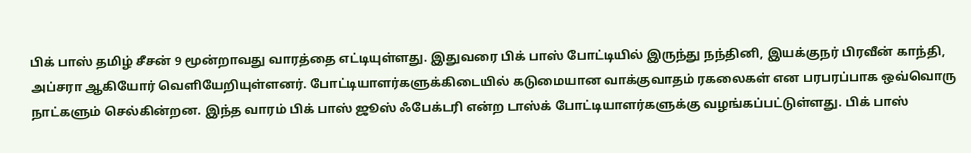பிக் பாஸ் தமிழ் சீசன் 9 மூன்றாவது வாரத்தை எட்டியுள்ளது. இதுவரை பிக் பாஸ் போட்டியில் இருந்து நந்தினி, இயக்குநர் பிரவீன் காந்தி, அப்சரா ஆகியோர் வெளியேறியுள்ளனர். போட்டியாளர்களுக்கிடையில் கடுமையான வாக்குவாதம் ரகலைகள் என பரபரப்பாக ஒவ்வொரு நாட்களும் செல்கின்றன. இந்த வாரம் பிக் பாஸ் ஜூஸ் ஃபேக்டரி என்ற டாஸ்க் போட்டியாளர்களுக்கு வழங்கப்பட்டுள்ளது. பிக் பாஸ்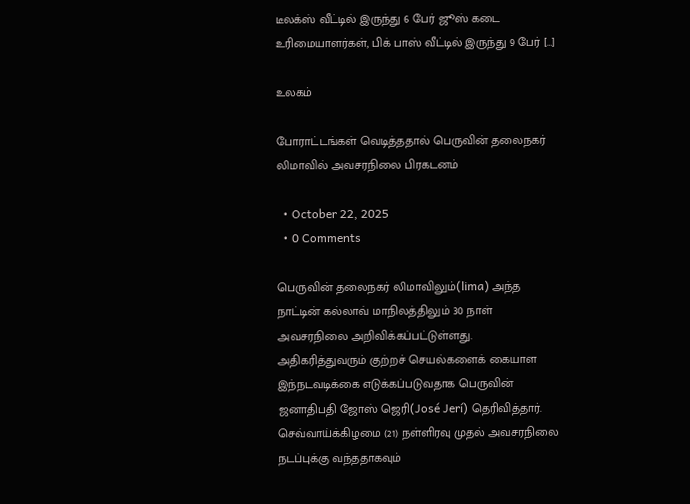டீலக்ஸ் வீட்டில் இருந்து 6 பேர் ஜூஸ் கடை உரிமையாளர்கள், பிக் பாஸ் வீட்டில் இருந்து 9 பேர் […]

உலகம்

போராட்டங்கள் வெடித்ததால் பெருவின் தலைநகர் லிமாவில் அவசரநிலை பிரகடனம்

  • October 22, 2025
  • 0 Comments

பெருவின் தலைநகர் லிமாவிலும்(lima) அந்த நாட்டின் கல்லாவ் மாநிலத்திலும் 30 நாள் அவசரநிலை அறிவிக்கப்பட்டுள்ளது. அதிகரித்துவரும் குற்றச் செயல்களைக் கையாள இந்நடவடிக்கை எடுக்கப்படுவதாக பெருவின் ஜனாதிபதி ஜோஸ் ஜெரி(José Jerí) தெரிவித்தார். செவ்வாய்க்கிழமை (21) நள்ளிரவு முதல் அவசரநிலை நடப்புக்கு வந்ததாகவும்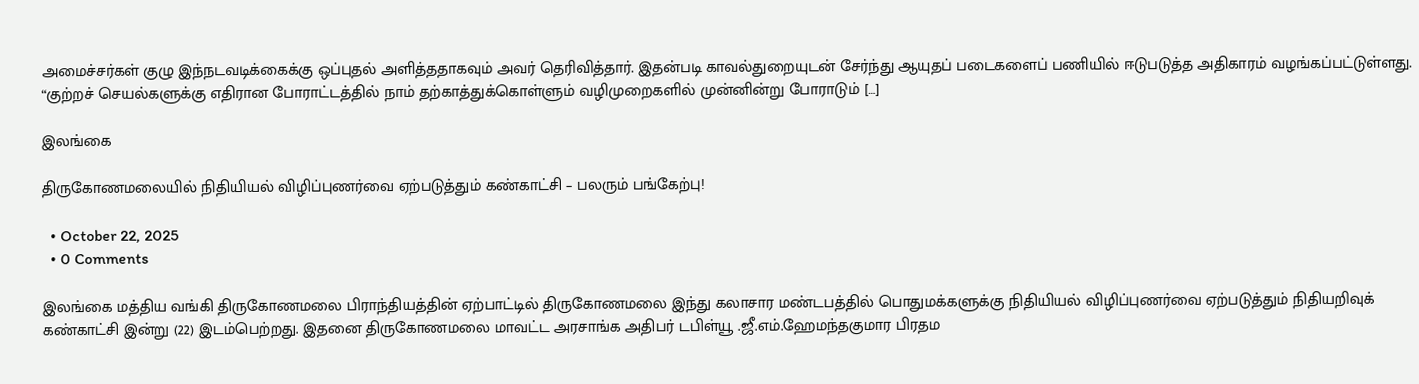அமைச்சர்கள் குழு இந்நடவடிக்கைக்கு ஒப்புதல் அளித்ததாகவும் அவர் தெரிவித்தார். இதன்படி காவல்துறையுடன் சேர்ந்து ஆயுதப் படைகளைப் பணியில் ஈடுபடுத்த அதிகாரம் வழங்கப்பட்டுள்ளது. “குற்றச் செயல்களுக்கு எதிரான போராட்டத்தில் நாம் தற்காத்துக்கொள்ளும் வழிமுறைகளில் முன்னின்று போராடும் […]

இலங்கை

திருகோணமலையில் நிதியியல் விழிப்புணர்வை ஏற்படுத்தும் கண்காட்சி – பலரும் பங்கேற்பு!

  • October 22, 2025
  • 0 Comments

இலங்கை மத்திய வங்கி திருகோணமலை பிராந்தியத்தின் ஏற்பாட்டில் திருகோணமலை இந்து கலாசார மண்டபத்தில் பொதுமக்களுக்கு நிதியியல் விழிப்புணர்வை ஏற்படுத்தும் நிதியறிவுக் கண்காட்சி இன்று (22) இடம்பெற்றது. இதனை திருகோணமலை மாவட்ட அரசாங்க அதிபர் டபிள்யூ .ஜீ.எம்.ஹேமந்தகுமார பிரதம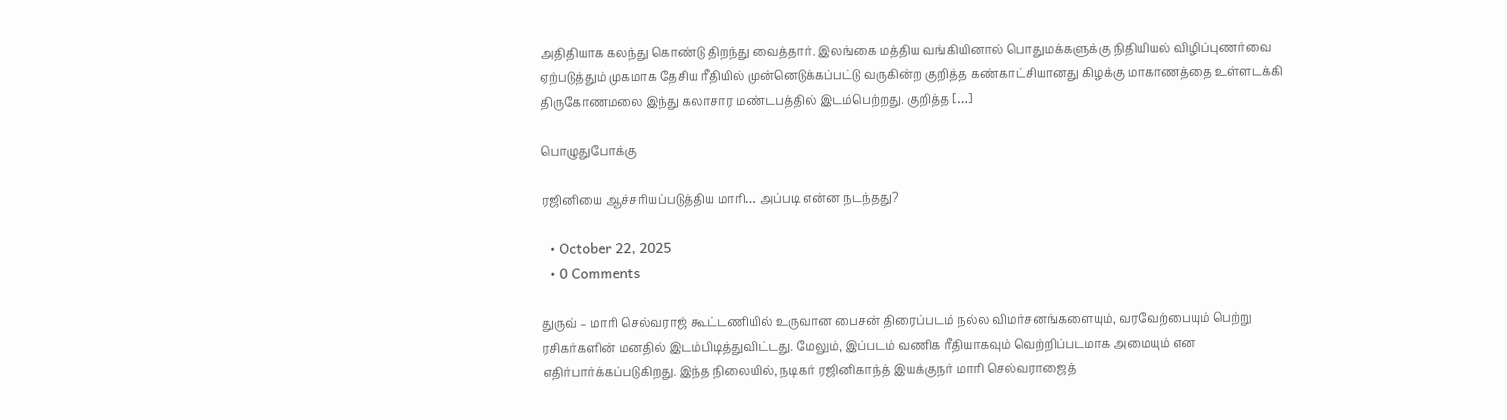அதிதியாக கலந்து கொண்டு திறந்து வைத்தார். இலங்கை மத்திய வங்கியினால் பொதுமக்களுக்கு நிதியியல் விழிப்புணர்வை ஏற்படுத்தும் முகமாக தேசிய ரீதியில் முன்னெடுக்கப்பட்டு வருகின்ற குறித்த கண்காட்சியானது கிழக்கு மாகாணத்தை உள்ளடக்கி திருகோணமலை இந்து கலாசார மண்டபத்தில் இடம்பெற்றது. குறித்த […]

பொழுதுபோக்கு

ரஜினியை ஆச்சரியப்படுத்திய மாரி… அப்படி என்ன நடந்தது?

  • October 22, 2025
  • 0 Comments

துருவ் – மாரி செல்வராஜ் கூட்டணியில் உருவான பைசன் திரைப்படம் நல்ல விமர்சனங்களையும், வரவேற்பையும் பெற்று ரசிகர்களின் மனதில் இடம்பிடித்துவிட்டது. மேலும், இப்படம் வணிக ரீதியாகவும் வெற்றிப்படமாக அமையும் என எதிர்பார்க்கப்படுகிறது. இந்த நிலையில், நடிகர் ரஜினிகாந்த் இயக்குநர் மாரி செல்வராஜைத்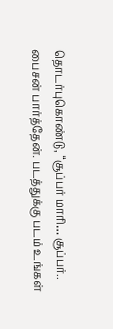தொடர்புகொண்டு, “சூப்பர் மாரி… சூப்பர்.. பைசன் பார்த்தேன். படத்துக்கு படம் உங்கள்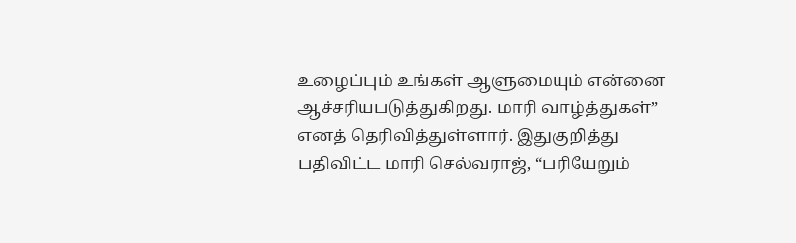உழைப்பும் உங்கள் ஆளுமையும் என்னை ஆச்சரியபடுத்துகிறது. மாரி வாழ்த்துகள்” எனத் தெரிவித்துள்ளார். இதுகுறித்து பதிவிட்ட மாரி செல்வராஜ், “பரியேறும்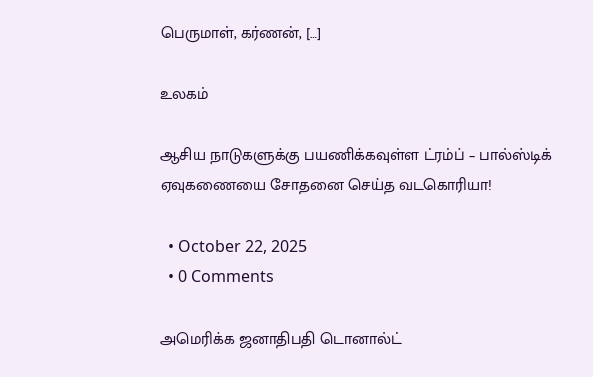பெருமாள், கர்ணன், […]

உலகம்

ஆசிய நாடுகளுக்கு பயணிக்கவுள்ள ட்ரம்ப் – பால்ஸ்டிக் ஏவுகணையை சோதனை செய்த வடகொரியா!

  • October 22, 2025
  • 0 Comments

அமெரிக்க ஜனாதிபதி டொனால்ட்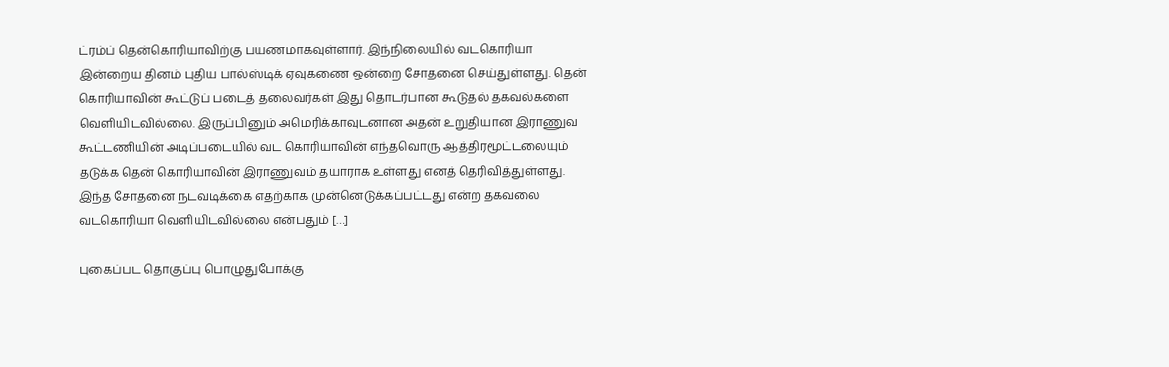ட்ரம்ப் தென்கொரியாவிற்கு பயணமாகவுள்ளார். இந்நிலையில் வடகொரியா இன்றைய தினம் புதிய பால்ஸ்டிக் ஏவுகணை ஒன்றை சோதனை செய்துள்ளது. தென் கொரியாவின் கூட்டுப் படைத் தலைவர்கள் இது தொடர்பான கூடுதல் தகவல்களை வெளியிடவில்லை. இருப்பினும் அமெரிக்காவுடனான அதன் உறுதியான இராணுவ கூட்டணியின் அடிப்படையில் வட கொரியாவின் எந்தவொரு ஆத்திரமூட்டலையும் தடுக்க தென் கொரியாவின் இராணுவம் தயாராக உள்ளது எனத் தெரிவித்துள்ளது. இந்த சோதனை நடவடிக்கை எதற்காக முன்னெடுக்கப்பட்டது என்ற தகவலை வடகொரியா வெளியிடவில்லை என்பதும் […]

புகைப்பட தொகுப்பு பொழுதுபோக்கு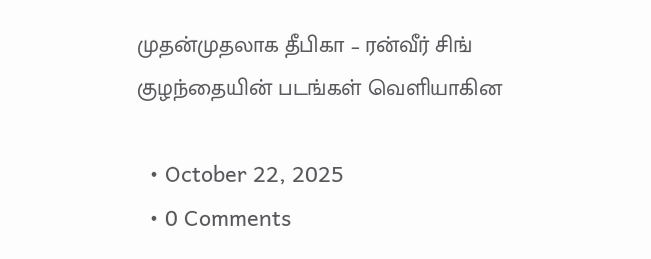முதன்முதலாக தீபிகா – ரன்வீர் சிங் குழந்தையின் படங்கள் வெளியாகின

  • October 22, 2025
  • 0 Comments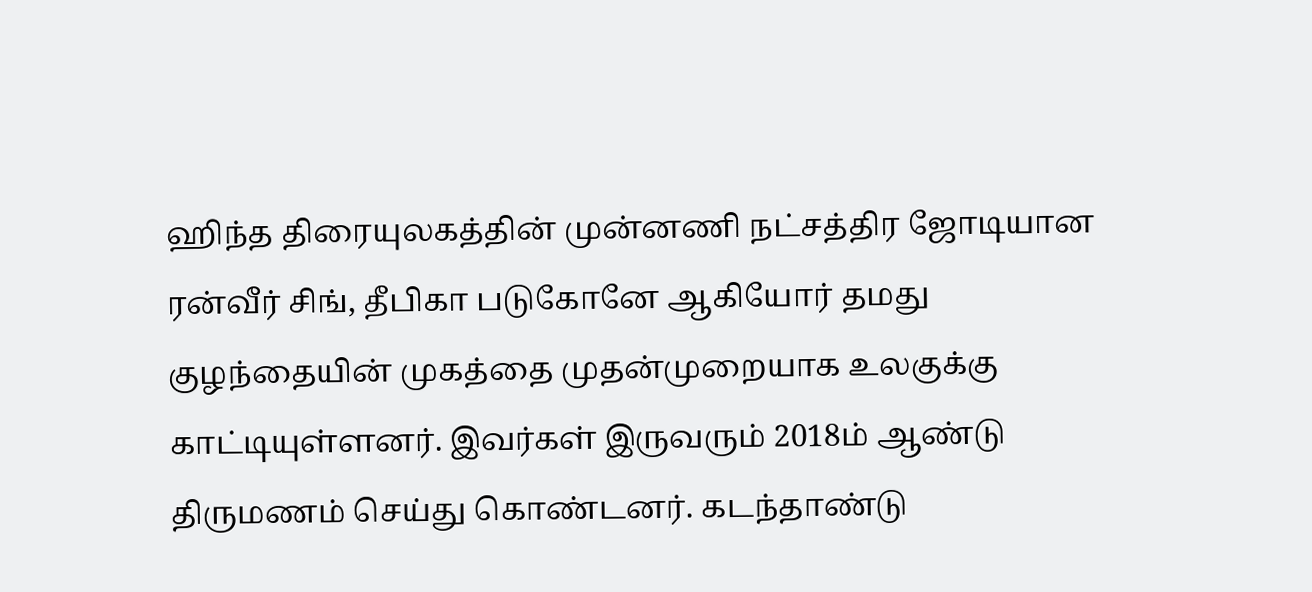ஹிந்த திரையுலகத்தின் முன்னணி நட்சத்திர ஜோடியான ரன்வீர் சிங், தீபிகா படுகோனே ஆகியோர் தமது குழந்தையின் முகத்தை முதன்முறையாக உலகுக்கு காட்டியுள்ளனர். இவர்கள் இருவரும் 2018ம் ஆண்டு திருமணம் செய்து கொண்டனர். கடந்தாண்டு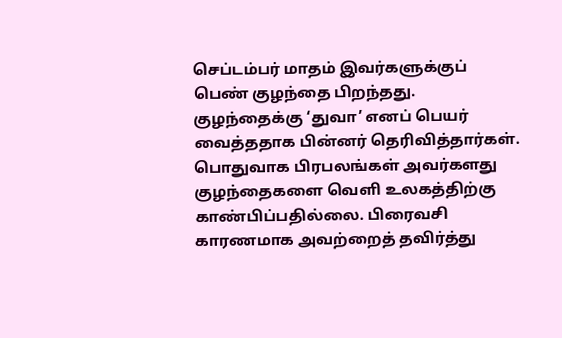செப்டம்பர் மாதம் இவர்களுக்குப் பெண் குழந்தை பிறந்தது. குழந்தைக்கு ‘துவா’ எனப் பெயர் வைத்ததாக பின்னர் தெரிவித்தார்கள். பொதுவாக பிரபலங்கள் அவர்களது குழந்தைகளை வெளி உலகத்திற்கு காண்பிப்பதில்லை. பிரைவசி காரணமாக அவற்றைத் தவிர்த்து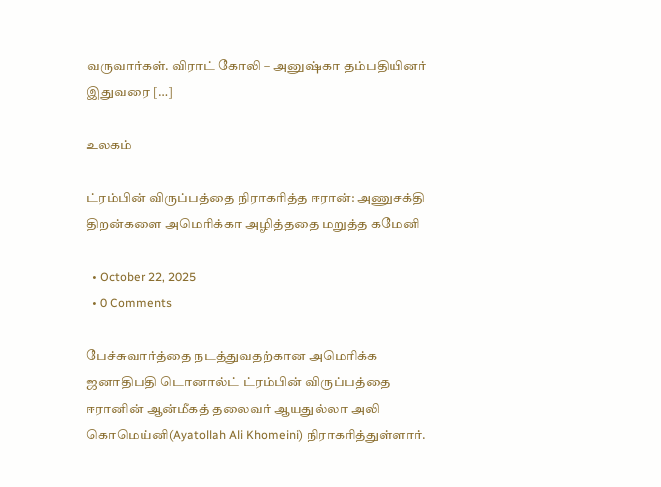வருவார்கள். விராட் கோலி – அனுஷ்கா தம்பதியினர் இதுவரை […]

உலகம்

ட்ரம்பின் விருப்பத்தை நிராகரித்த ஈரான்: அணுசக்தி திறன்களை அமெரிக்கா அழித்ததை மறுத்த கமேனி

  • October 22, 2025
  • 0 Comments

பேச்சுவார்த்தை நடத்துவதற்கான அமெரிக்க ஜனாதிபதி டொனால்ட் ட்ரம்பின் விருப்பத்தை ஈரானின் ஆன்மீகத் தலைவர் ஆயதுல்லா அலி கொமெய்னி(Ayatollah Ali Khomeini) நிராகரித்துள்ளார்.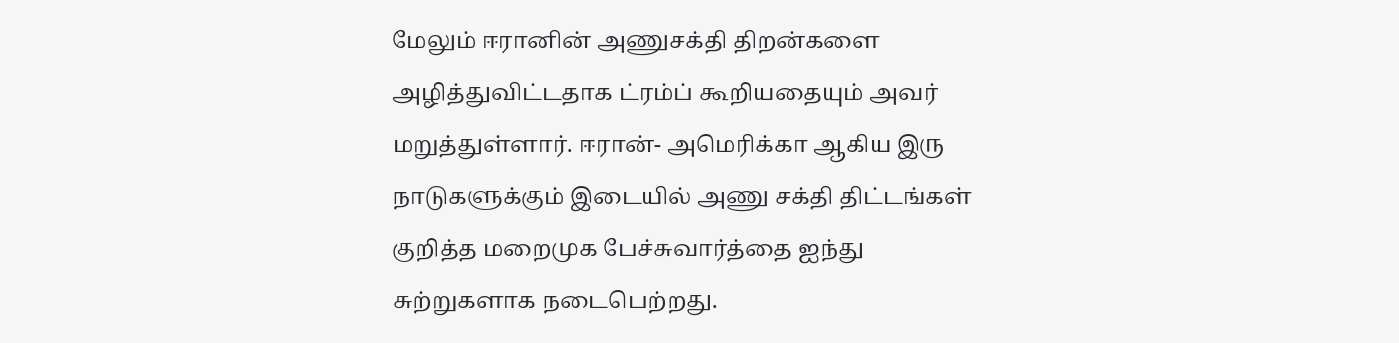மேலும் ஈரானின் அணுசக்தி திறன்களை அழித்துவிட்டதாக ட்ரம்ப் கூறியதையும் அவர் மறுத்துள்ளார். ஈரான்- அமெரிக்கா ஆகிய இரு நாடுகளுக்கும் இடையில் அணு சக்தி திட்டங்கள் குறித்த மறைமுக பேச்சுவார்த்தை ஐந்து சுற்றுகளாக நடைபெற்றது.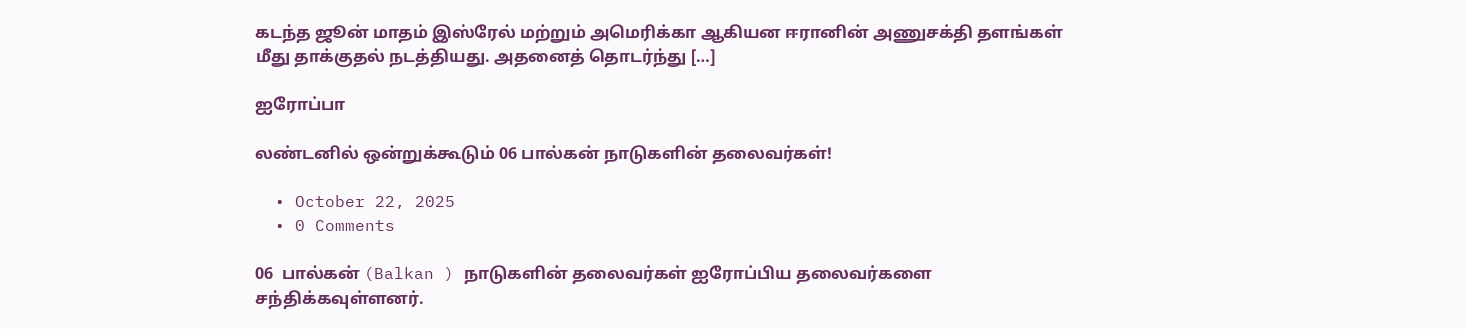கடந்த ஜூன் மாதம் இஸ்ரேல் மற்றும் அமெரிக்கா ஆகியன ஈரானின் அணுசக்தி தளங்கள் மீது தாக்குதல் நடத்தியது. அதனைத் தொடர்ந்து […]

ஐரோப்பா

லண்டனில் ஒன்றுக்கூடும் 06 பால்கன் நாடுகளின் தலைவர்கள்!

  • October 22, 2025
  • 0 Comments

06  பால்கன் (Balkan ) நாடுகளின் தலைவர்கள் ஐரோப்பிய தலைவர்களை சந்திக்கவுள்ளனர்.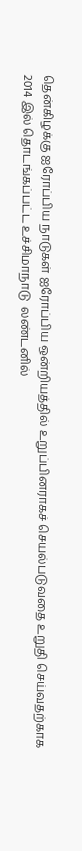தென்கிழக்கு ஐரோப்பிய நாடுகள் ஐரோப்பிய ஒன்றியத்தில் உறுப்பினராகச் செயல்படுவதை உறுதி செய்வதற்காக 2014 இல் தொடங்கப்பட்ட உச்சிமாநாடு  லண்டனில்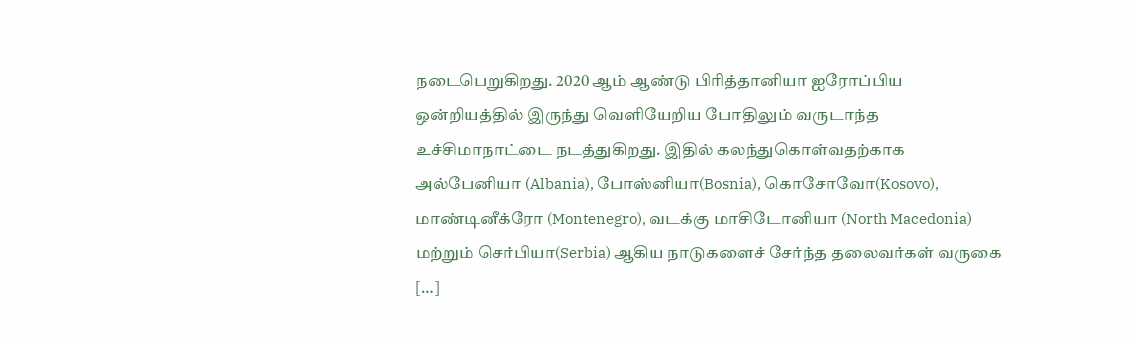நடைபெறுகிறது. 2020 ஆம் ஆண்டு பிரித்தானியா ஐரோப்பிய ஒன்றியத்தில் இருந்து வெளியேறிய போதிலும் வருடாந்த உச்சிமாநாட்டை நடத்துகிறது. இதில் கலந்துகொள்வதற்காக  அல்பேனியா (Albania), போஸ்னியா(Bosnia), கொசோவோ(Kosovo), மாண்டினீக்ரோ (Montenegro), வடக்கு மாசிடோனியா (North Macedonia) மற்றும் செர்பியா(Serbia) ஆகிய நாடுகளைச் சேர்ந்த தலைவர்கள் வருகை […]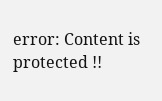error: Content is protected !!